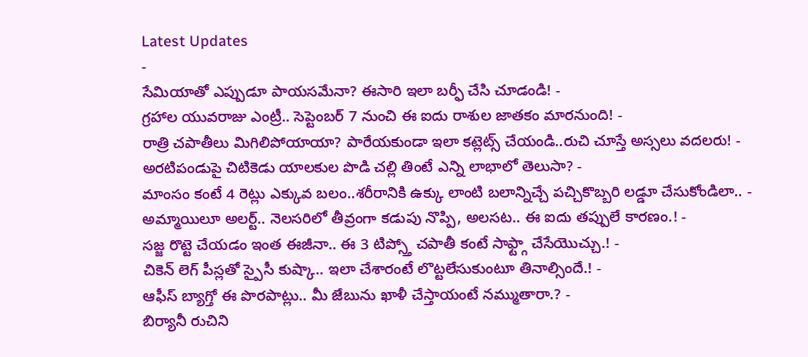Latest Updates
-
సేమియాతో ఎప్పుడూ పాయసమేనా? ఈసారి ఇలా బర్ఫీ చేసి చూడండి! -
గ్రహాల యువరాజు ఎంట్రీ.. సెప్టెంబర్ 7 నుంచి ఈ ఐదు రాశుల జాతకం మారనుంది! -
రాత్రి చపాతీలు మిగిలిపోయాయా? పారేయకుండా ఇలా కట్లెట్స్ చేయండి..రుచి చూస్తే అస్సలు వదలరు! -
అరటిపండుపై చిటికెడు యాలకుల పొడి చల్లి తింటే ఎన్ని లాభాలో తెలుసా? -
మాంసం కంటే 4 రెట్లు ఎక్కువ బలం..శరీరానికి ఉక్కు లాంటి బలాన్నిచ్చే పచ్చికొబ్బరి లడ్డూ చేసుకోండిలా.. -
అమ్మాయిలూ అలర్ట్.. నెలసరిలో తీవ్రంగా కడుపు నొప్పి, అలసట.. ఈ ఐదు తప్పులే కారణం.! -
సజ్జ రొట్టె చేయడం ఇంత ఈజీనా.. ఈ 3 టిప్స్తో చపాతీ కంటే సాఫ్ట్గా చేసేయొచ్చు.! -
చికెన్ లెగ్ పీస్లతో స్పైసీ కుష్కా.. ఇలా చేశారంటే లొట్టలేసుకుంటూ తినాల్సిందే.! -
ఆఫీస్ బ్యాగ్తో ఈ పొరపాట్లు.. మీ జేబును ఖాళీ చేస్తాయంటే నమ్ముతారా.? -
బిర్యానీ రుచిని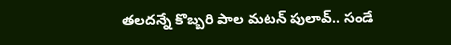తలదన్నే కొబ్బరి పాల మటన్ పులావ్.. సండే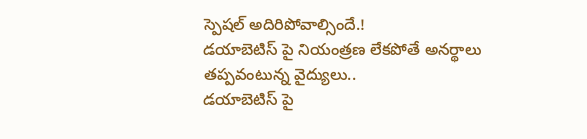స్పెషల్ అదిరిపోవాల్సిందే.!
డయాబెటిస్ పై నియంత్రణ లేకపోతే అనర్థాలు తప్పవంటున్న వైద్యులు..
డయాబెటిస్ పై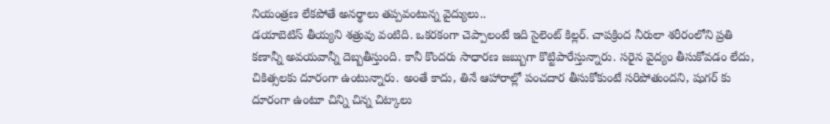నియంత్రణ లేకపోతే అనర్థాలు తప్పవంటున్న వైద్యులు..
డయాబెటిస్ తీయ్యని శత్రువు వంటిది. ఒకరకంగా చెప్పాలంటే ఇది సైలెంట్ కిల్లర్. చాపక్రింద నీరులా శరీరంలోని ప్రతి కణాన్నీ అవయవాన్నీ దెబ్బతీస్తుంది. కానీ కొందరు సాధారణ జబ్బుగా కొట్టిపారేస్తున్నారు. సరైన వైద్యం తీసుకోవడం లేదు, చికిత్సలకు దూరంగా ఉంటున్నారు. అంతే కాదు, తినే ఆహారాల్లో పంచదార తీసుకోకుంటే సరిపోతుందని, షుగర్ కు దూరంగా ఉంటూ చిన్ని చిన్న చిట్కాలు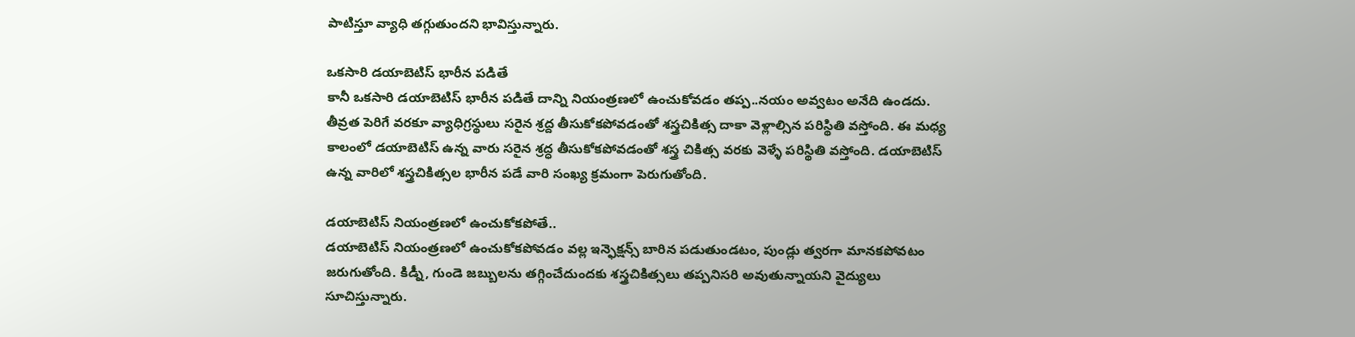పాటిస్తూ వ్యాధి తగ్గుతుందని భావిస్తున్నారు.

ఒకసారి డయాబెటిస్ భారీన పడితే
కానీ ఒకసారి డయాబెటిస్ భారీన పడితే దాన్ని నియంత్రణలో ఉంచుకోవడం తప్ప..నయం అవ్వటం అనేది ఉండదు. తీవ్రత పెరిగే వరకూ వ్యాధిగ్రస్థులు సరైన శ్రద్ద తీసుకోకపోవడంతో శస్త్రచికిత్స దాకా వెళ్లాల్సిన పరిస్థితి వస్తోంది. ఈ మధ్య కాలంలో డయాబెటిస్ ఉన్న వారు సరైన శ్రద్ధ తీసుకోకపోవడంతో శస్త్ర చికిత్స వరకు వెళ్ళే పరిస్థితి వస్తోంది. డయాబెటిస్ ఉన్న వారిలో శస్త్రచికిత్సల భారీన పడే వారి సంఖ్య క్రమంగా పెరుగుతోంది.

డయాబెటిస్ నియంత్రణలో ఉంచుకోకపోతే..
డయాబెటిస్ నియంత్రణలో ఉంచుకోకపోవడం వల్ల ఇన్ఫెక్షన్స్ బారిన పడుతుండటం, పుండ్లు త్వరగా మానకపోవటం జరుగుతోంది. కిడ్నీ, గుండె జబ్బులను తగ్గించేదుందకు శస్త్రచికిత్సలు తప్పనిసరి అవుతున్నాయని వైద్యులు సూచిస్తున్నారు.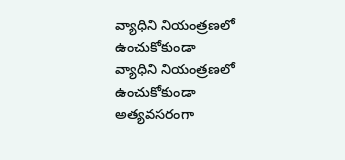వ్యాధిని నియంత్రణలో ఉంచుకోకుండా
వ్యాధిని నియంత్రణలో ఉంచుకోకుండా అత్యవసరంగా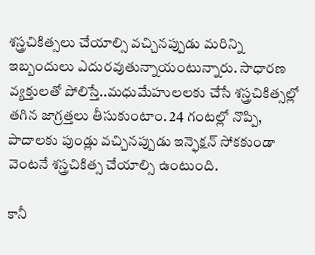శస్త్రచికిత్సలు చేయాల్సి వచ్చినప్పుడు మరిన్ని ఇబ్బందులు ఎదురవుతున్నాయంటున్నారు. సాధారణ వ్యక్తులతో పోలిస్తే..మధుమేహులలకు చేసే శస్త్రచికిత్సల్లో తగిన జాగ్రత్తలు తీసుకుంటాం. 24 గంటల్లో నొప్పి, పాదాలకు పుండ్లు వచ్చినప్పుడు ఇన్ఫెక్షన్ సోకకుండా వెంటనే శస్త్రచికిత్స చేయాల్సి ఉంటుంది.

కానీ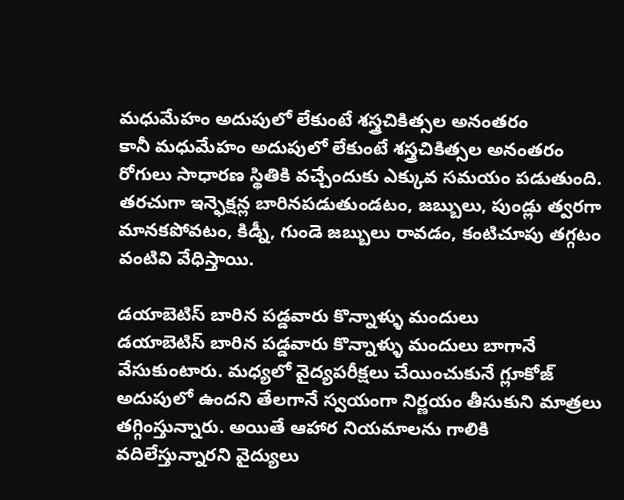మధుమేహం అదుపులో లేకుంటే శస్త్రచికిత్సల అనంతరం
కానీ మధుమేహం అదుపులో లేకుంటే శస్త్రచికిత్సల అనంతరం రోగులు సాధారణ స్థితికి వచ్చేందుకు ఎక్కువ సమయం పడుతుంది. తరచుగా ఇన్ఫెక్షన్ల బారినపడుతుండటం, జబ్బులు, పుండ్లు త్వరగా మానకపోవటం, కిడ్నీ, గుండె జబ్బులు రావడం, కంటిచూపు తగ్గటం వంటివి వేధిస్తాయి.

డయాబెటిస్ బారిన పడ్డవారు కొన్నాళ్ళు మందులు
డయాబెటిస్ బారిన పడ్డవారు కొన్నాళ్ళు మందులు బాగానే వేసుకుంటారు. మధ్యలో వైద్యపరీక్షలు చేయించుకునే గ్లూకోజ్ అదుపులో ఉందని తేలగానే స్వయంగా నిర్ణయం తీసుకుని మాత్రలు తగ్గింస్తున్నారు. అయితే ఆహార నియమాలను గాలికి వదిలేస్తున్నారని వైద్యులు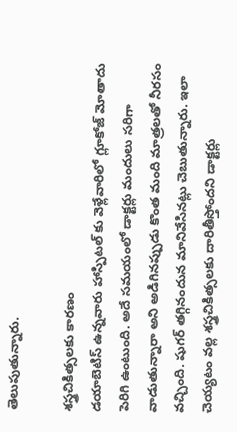తెలుపుతున్నారు.

శస్త్రచికిత్సలకు కారణం
డయాబెటిస్ ఉన్నవారు హాస్పిటల్ కు వెళ్లేవారిలో గ్లూకోజ్ మోతాదు పెరిగి ఉంటుంది. అదే సమయంలో డాక్టర్లు మందులు సరిగా వాడుతున్నారా అని అడిగినప్పుడు కొంత మంది మాత్రలతో నీరసం వచ్చింది. షుగర్ తగ్గినందున మానివేసినట్లు చెబుతున్నారు. ఇలా చెయ్యటం వల్ల శస్త్రచికిత్సలకు దారితీస్తోందని డాక్టర్లు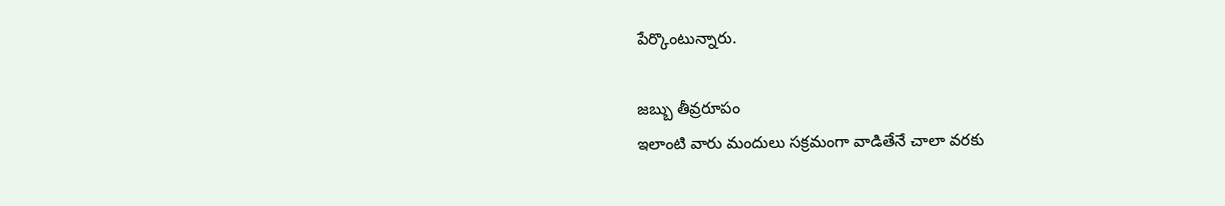పేర్కొంటున్నారు.

జబ్బు తీవ్రరూపం
ఇలాంటి వారు మందులు సక్రమంగా వాడితేనే చాలా వరకు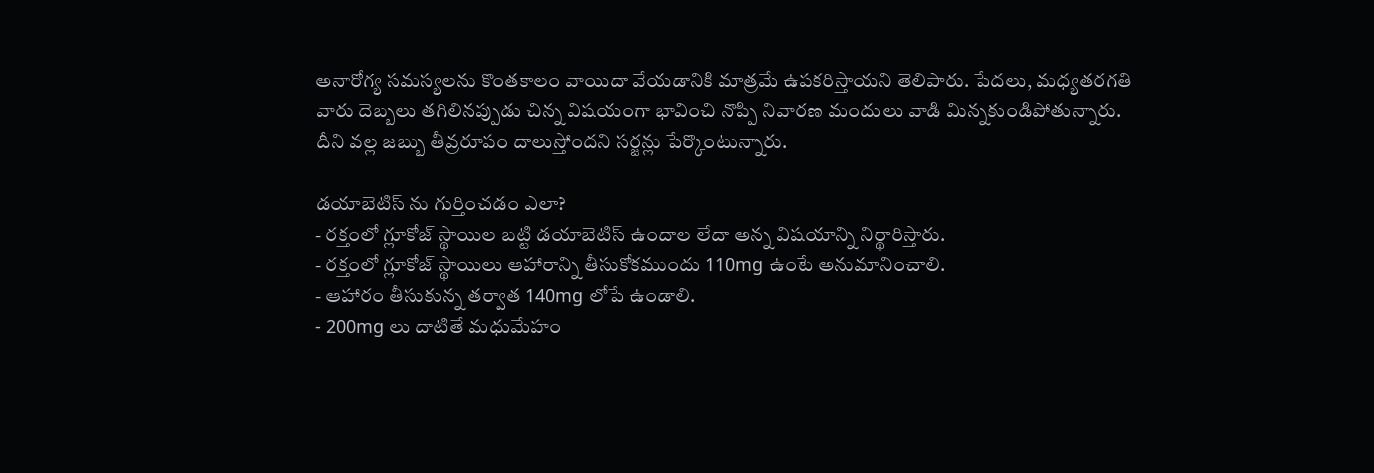అనారోగ్య సమస్యలను కొంతకాలం వాయిదా వేయడానికి మాత్రమే ఉపకరిస్తాయని తెలిపారు. పేదలు, మధ్యతరగతి వారు దెబ్బలు తగిలినప్పుడు చిన్న విషయంగా భావించి నొప్పి నివారణ మందులు వాడి మిన్నకుండిపోతున్నారు. దీని వల్ల జబ్బు తీవ్రరూపం దాలుస్తోందని సర్జన్లు పేర్కొంటున్నారు.

డయాబెటిస్ ను గుర్తించడం ఎలా?
- రక్తంలో గ్లూకోజ్ స్థాయిల బట్టి డయాబెటిస్ ఉందాల లేదా అన్న విషయాన్ని నిర్థారిస్తారు.
- రక్తంలో గ్లూకోజ్ స్థాయిలు ఆహారాన్ని తీసుకోకముందు 110mg ఉంటే అనుమానించాలి.
- ఆహారం తీసుకున్న తర్వాత 140mg లోపే ఉండాలి.
- 200mg లు దాటితే మధుమేహం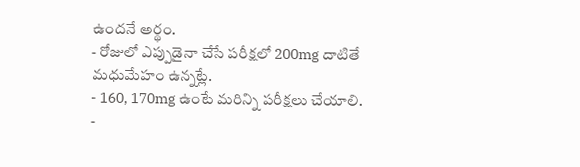ఉందనే అర్థం.
- రోజులో ఎప్పుడైనా చేసే పరీక్షలో 200mg దాటితే మధుమేహం ఉన్నట్లే.
- 160, 170mg ఉంటే మరిన్ని పరీక్షలు చేయాలి.
-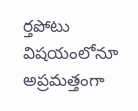ర్తపోటు విషయంలోనూ అప్రమత్తంగా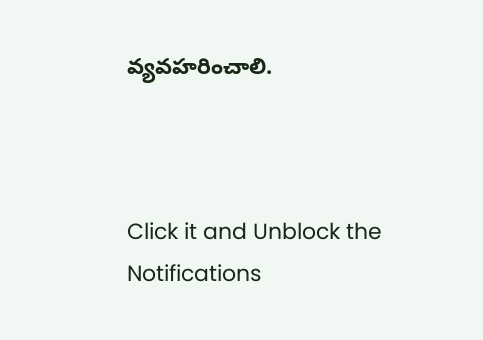వ్యవహరించాలి.



Click it and Unblock the Notifications